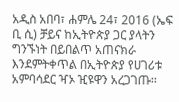አዲስ አበባ፣ ሐምሌ 24፣ 2016 (ኤፍ ቢ ሲ) ቻይና ከኢትዮጵያ ጋር ያላትን ግንኙነት በይበልጥ አጠናክራ እንደምትቀጥል በኢትዮጵያ የሀገሪቱ አምባሳደር ዣኦ ዢዩዋን አረጋገጡ፡፡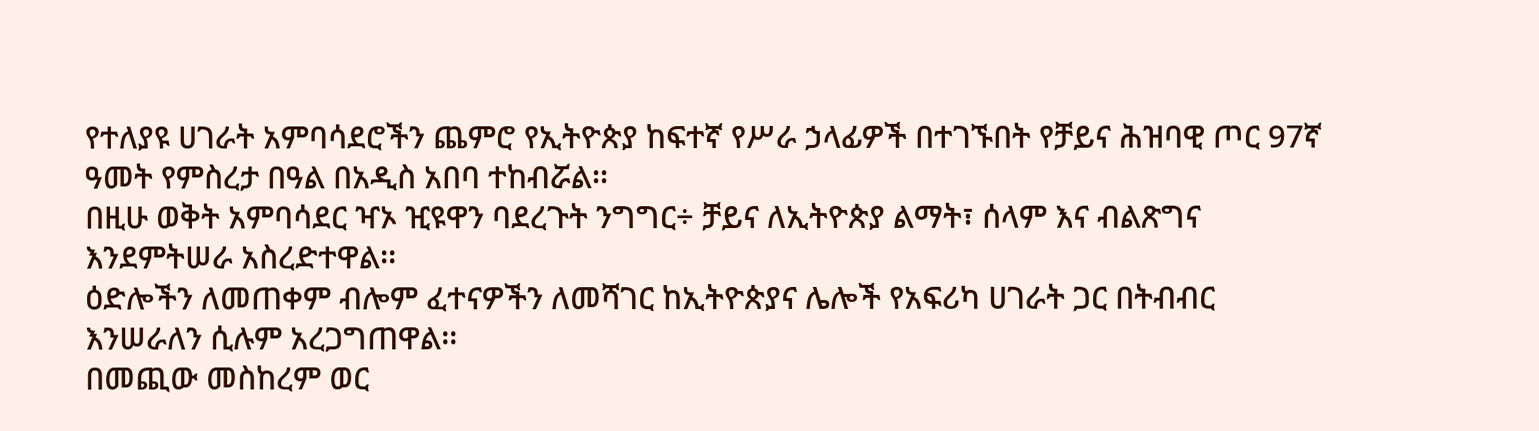የተለያዩ ሀገራት አምባሳደሮችን ጨምሮ የኢትዮጵያ ከፍተኛ የሥራ ኃላፊዎች በተገኙበት የቻይና ሕዝባዊ ጦር 97ኛ ዓመት የምስረታ በዓል በአዲስ አበባ ተከብሯል፡፡
በዚሁ ወቅት አምባሳደር ዣኦ ዢዩዋን ባደረጉት ንግግር÷ ቻይና ለኢትዮጵያ ልማት፣ ሰላም እና ብልጽግና እንደምትሠራ አስረድተዋል፡፡
ዕድሎችን ለመጠቀም ብሎም ፈተናዎችን ለመሻገር ከኢትዮጵያና ሌሎች የአፍሪካ ሀገራት ጋር በትብብር እንሠራለን ሲሉም አረጋግጠዋል፡፡
በመጪው መስከረም ወር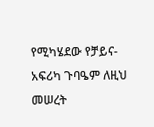የሚካሄደው የቻይና-አፍሪካ ጉባዔም ለዚህ መሠረት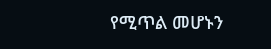የሚጥል መሆኑን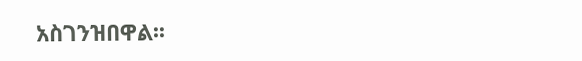አስገንዝበዋል፡፡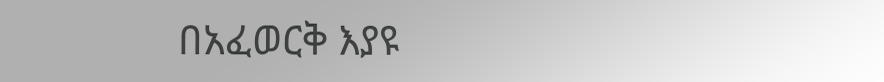በአፈወርቅ እያዩ